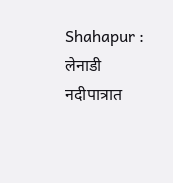Shahapur : लेनाडी नदीपात्रात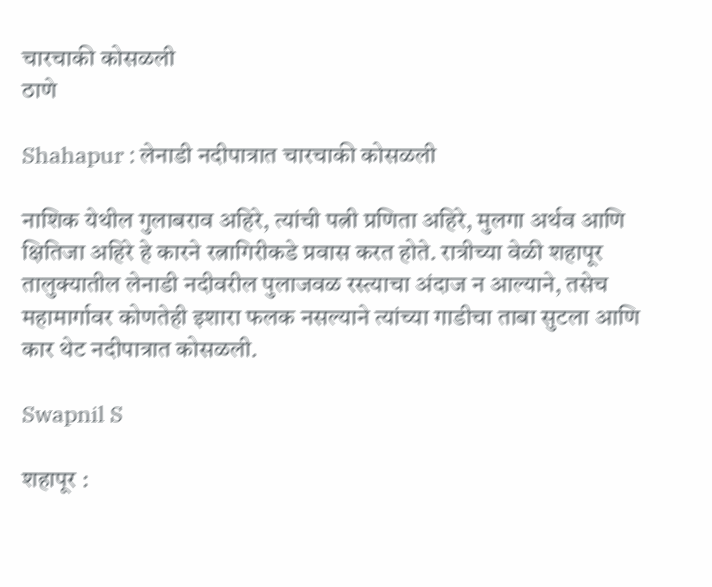चारचाकी कोसळली
ठाणे

Shahapur : लेनाडी नदीपात्रात चारचाकी कोसळली

नाशिक येथील गुलाबराव अहिरे, त्यांची पत्नी प्रणिता अहिरे, मुलगा अर्थव आणि क्षितिजा अहिरे हे कारने रत्नागिरीकडे प्रवास करत होते. रात्रीच्या वेळी शहापूर तालुक्यातील लेनाडी नदीवरील पुलाजवळ रस्त्याचा अंदाज न आल्याने, तसेच महामार्गावर कोणतेही इशारा फलक नसल्याने त्यांच्या गाडीचा ताबा सुटला आणि कार थेट नदीपात्रात कोसळली.

Swapnil S

शहापूर :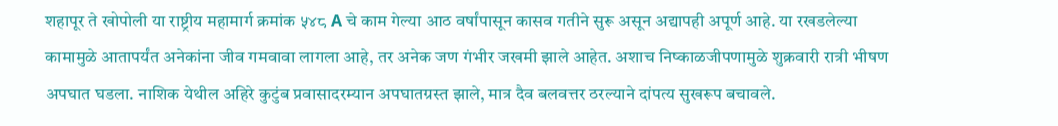शहापूर ते खोपोली या राष्ट्रीय महामार्ग क्रमांक ५४८ A चे काम गेल्या आठ वर्षांपासून कासव गतीने सुरू असून अद्यापही अपूर्ण आहे. या रखडलेल्या कामामुळे आतापर्यंत अनेकांना जीव गमवावा लागला आहे, तर अनेक जण गंभीर जखमी झाले आहेत. अशाच निष्काळजीपणामुळे शुक्रवारी रात्री भीषण अपघात घडला. नाशिक येथील अहिरे कुटुंब प्रवासादरम्यान अपघातग्रस्त झाले, मात्र दैव बलवत्तर ठरल्याने दांपत्य सुखरूप बचावले.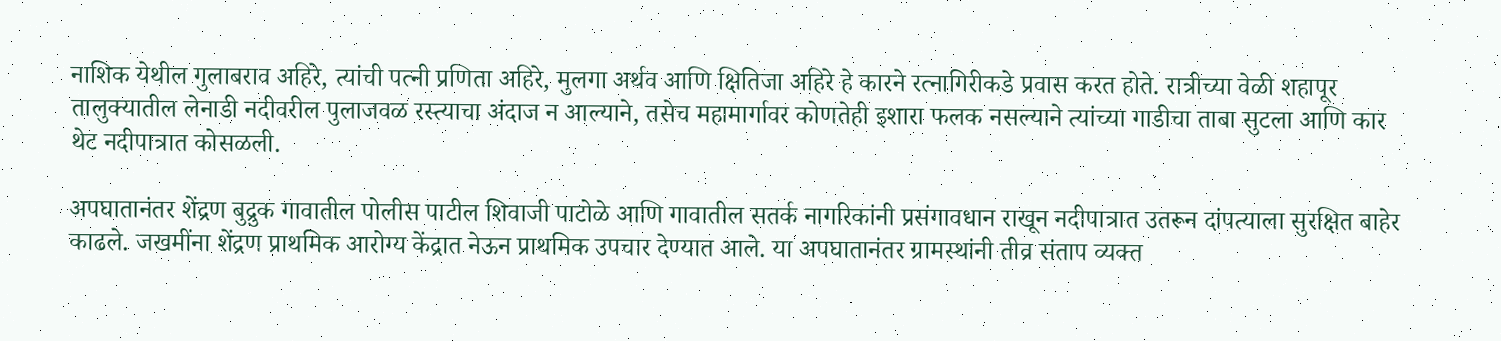नाशिक येथील गुलाबराव अहिरे, त्यांची पत्नी प्रणिता अहिरे, मुलगा अर्थव आणि क्षितिजा अहिरे हे कारने रत्नागिरीकडे प्रवास करत होते. रात्रीच्या वेळी शहापूर तालुक्यातील लेनाडी नदीवरील पुलाजवळ रस्त्याचा अंदाज न आल्याने, तसेच महामार्गावर कोणतेही इशारा फलक नसल्याने त्यांच्या गाडीचा ताबा सुटला आणि कार थेट नदीपात्रात कोसळली.

अपघातानंतर शेंद्रण बुद्रुक गावातील पोलीस पाटील शिवाजी पाटोळे आणि गावातील सतर्क नागरिकांनी प्रसंगावधान राखून नदीपात्रात उतरून दांपत्याला सुरक्षित बाहेर काढले. जखमींना शेंद्रण प्राथमिक आरोग्य केंद्रात नेऊन प्राथमिक उपचार देण्यात आले. या अपघातानंतर ग्रामस्थांनी तीव्र संताप व्यक्त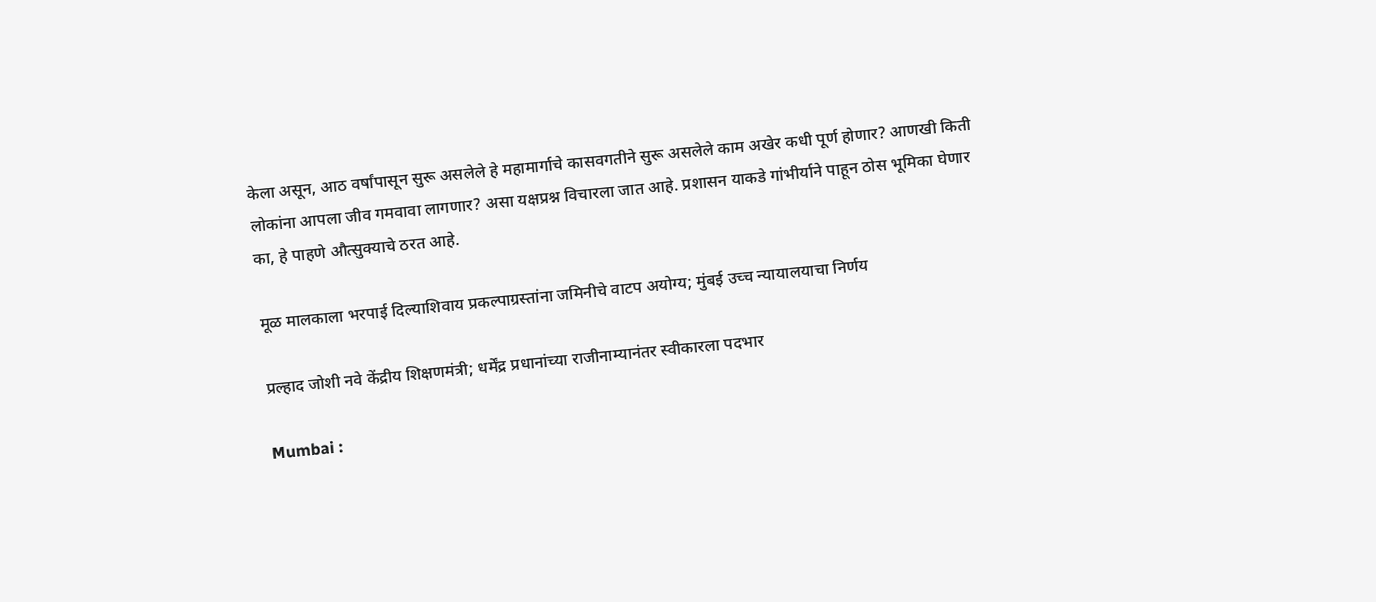केला असून, आठ वर्षांपासून सुरू असलेले हे महामार्गाचे कासवगतीने सुरू असलेले काम अखेर कधी पूर्ण होणार? आणखी किती लोकांना आपला जीव गमवावा लागणार? असा यक्षप्रश्न विचारला जात आहे. प्रशासन याकडे गांभीर्याने पाहून ठोस भूमिका घेणार का, हे पाहणे औत्सुक्याचे ठरत आहे.

मूळ मालकाला भरपाई दिल्याशिवाय प्रकल्पाग्रस्तांना जमिनीचे वाटप अयोग्य; मुंबई उच्च न्यायालयाचा निर्णय

प्रल्हाद जोशी नवे केंद्रीय शिक्षणमंत्री; धर्मेंद्र प्रधानांच्या राजीनाम्यानंतर स्वीकारला पदभार

Mumbai :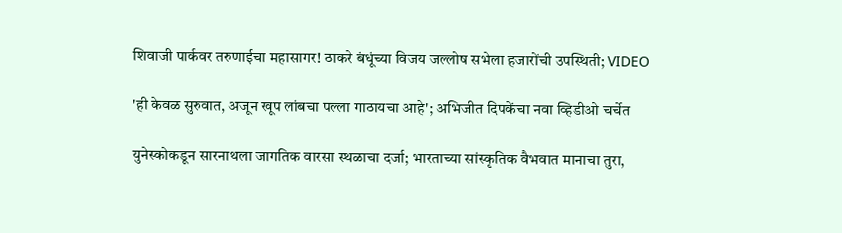शिवाजी पार्कवर तरुणाईचा महासागर! ठाकरे बंधूंच्या विजय जल्लोष सभेला हजारोंची उपस्थिती; VIDEO

'ही केवळ सुरुवात, अजून खूप लांबचा पल्ला गाठायचा आहे'; अभिजीत दिपकेंचा नवा व्हिडीओ चर्चेत

युनेस्कोकडून सारनाथला जागतिक वारसा स्थळाचा दर्जा; भारताच्या सांस्कृतिक वैभवात मानाचा तुरा,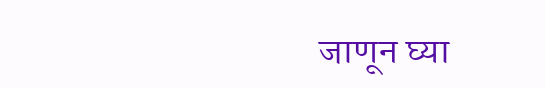जाणून घ्या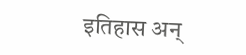इतिहास अन्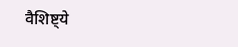वैशिष्ट्ये